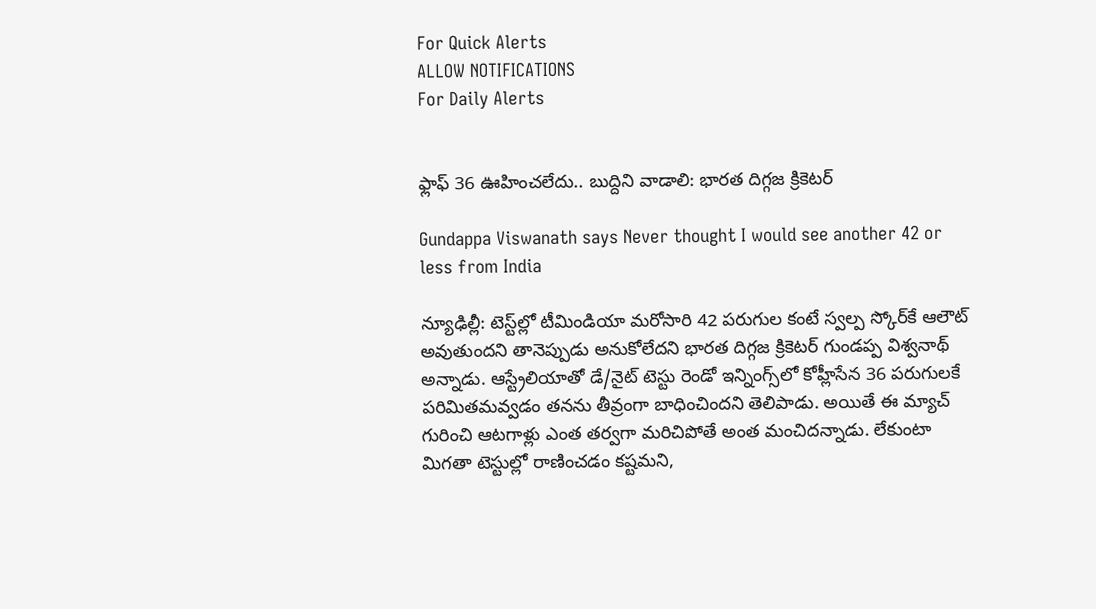For Quick Alerts
ALLOW NOTIFICATIONS
For Daily Alerts


ఫ్లాఫ్ 36 ఊహించలేదు.. బుద్దిని వాడాలి: భారత దిగ్గజ క్రికెటర్

Gundappa Viswanath says Never thought I would see another 42 or less from India

న్యూఢిల్లీ: టెస్ట్‌ల్లో టీమిండియా మరోసారి 42 పరుగుల కంటే స్వల్ప స్కోర్‌కే ఆలౌట్ అవుతుందని తానెప్పుడు అనుకోలేదని భారత దిగ్గజ క్రికెటర్ గుండప్ప విశ్వనాథ్ అన్నాడు. ఆస్ట్రేలియాతో డే/నైట్ టెస్టు రెండో ఇన్నింగ్స్‌లో కోహ్లీసేన 36 పరుగులకే పరిమితమవ్వడం తనను తీవ్రంగా బాధించిందని తెలిపాడు. అయితే ఈ మ్యాచ్ గురించి ఆటగాళ్లు ఎంత తర్వగా మరిచిపోతే అంత మంచిదన్నాడు. లేకుంటా మిగతా టెస్టుల్లో రాణించడం కష్టమని,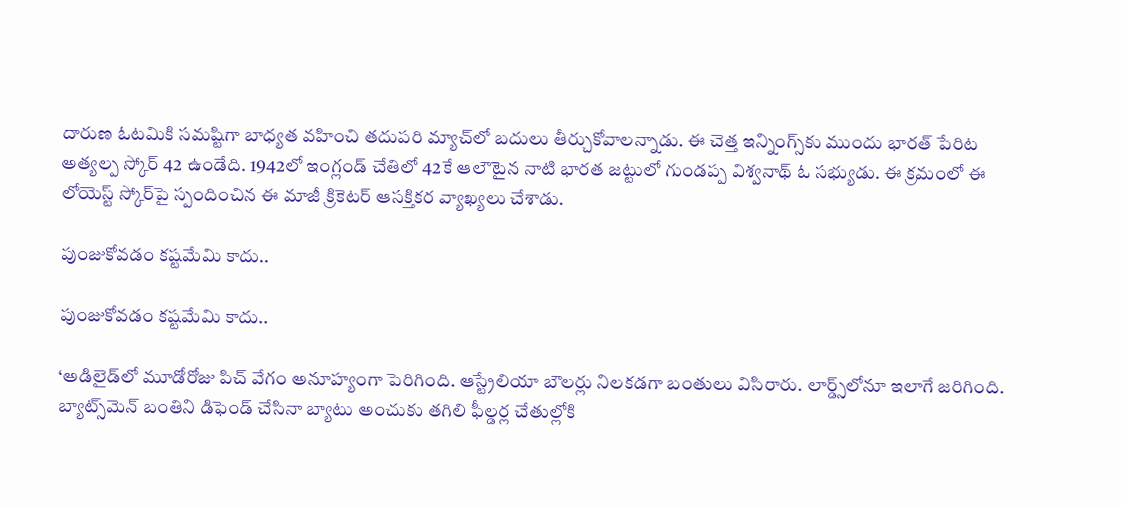దారుణ ఓటమికి సమష్టిగా బాధ్యత వహించి తదుపరి మ్యాచ్‌లో బదులు తీర్చుకోవాలన్నాడు. ఈ చెత్త ఇన్నింగ్స్‌కు ముందు భారత్ పేరిట అత్యల్ప స్కోర్ 42 ఉండేది. 1942లో ఇంగ్లండ్ చేతిలో 42కే ఆలౌటైన నాటి భారత జట్టులో గుండప్ప విశ్వనాథ్ ఓ సభ్యుడు. ఈ క్రమంలో ఈ లోయెస్ట్ స్కోర్‌పై స్పందించిన ఈ మాజీ క్రికెటర్ ఆసక్తికర వ్యాఖ్యలు చేశాడు.

పుంజుకోవడం కష్టమేమి కాదు..

పుంజుకోవడం కష్టమేమి కాదు..

‘అడిలైడ్‌లో మూడోరోజు పిచ్‌ వేగం అనూహ్యంగా పెరిగింది. ఆస్ట్రేలియా బౌలర్లు నిలకడగా బంతులు విసిరారు. లార్డ్స్‌లోనూ ఇలాగే జరిగింది. బ్యాట్స్‌మెన్‌ బంతిని డిఫెండ్‌ చేసినా బ్యాటు అంచుకు తగిలి ఫీల్డర్ల చేతుల్లోకి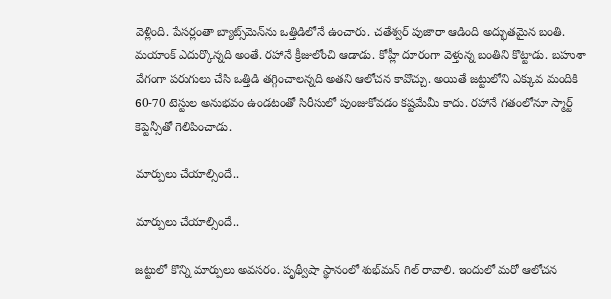వెళ్లింది. పేసర్లంతా బ్యాట్స్‌మెన్‌ను ఒత్తిడిలోనే ఉంచారు. చతేశ్వర్ పుజారా ఆడింది అద్భుతమైన బంతి. మయాంక్‌ ఎదుర్కొన్నది అంతే. రహానే క్రీజులోంచి ఆడాడు. కోహ్లీ దూరంగా వెళ్తున్న బంతిని కొట్టాడు. బహుశా వేగంగా పరుగులు చేసి ఒత్తిడి తగ్గించాలన్నది అతని ఆలోచన కావొచ్చు. అయితే జట్టులోని ఎక్కువ మందికి 60-70 టెస్టుల అనుభవం ఉండటంతో సిరీసులో పుంజుకోవడం కష్టమేమీ కాదు. రహానే గతంలోనూ స్మార్ట్ కెప్టెన్సీతో గెలిపించాడు.

మార్పులు చేయాల్సిందే..

మార్పులు చేయాల్సిందే..

జట్టులో కొన్ని మార్పులు అవసరం. పృథ్వీషా స్థానంలో శుభ్‌మన్‌ గిల్‌ రావాలి. ఇందులో మరో ఆలోచన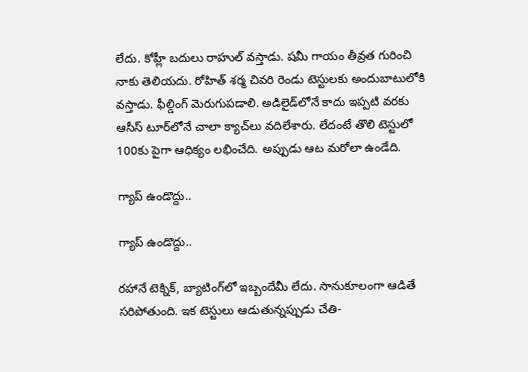లేదు. కోహ్లీ బదులు రాహుల్‌ వస్తాడు. షమీ గాయం తీవ్రత గురించి నాకు తెలియదు. రోహిత్‌ శర్మ చివరి రెండు టెస్టులకు అందుబాటులోకి వస్తాడు. ఫీల్డింగ్‌ మెరుగుపడాలి. అడిలైడ్‌లోనే కాదు ఇప్పటి వరకు ఆసీస్ టూర్‌లోనే చాలా క్యాచ్‌లు వదిలేశారు. లేదంటే తొలి టెస్టులో 100కు పైగా ఆధిక్యం లభించేది. అప్పుడు ఆట మరోలా ఉండేది.

గ్యాప్ ఉండొద్దు..

గ్యాప్ ఉండొద్దు..

రహానే టెక్నిక్‌, బ్యాటింగ్‌లో ఇబ్బందేమీ లేదు. సానుకూలంగా ఆడితే సరిపోతుంది. ఇక టెస్టులు ఆడుతున్నప్పుడు చేతి-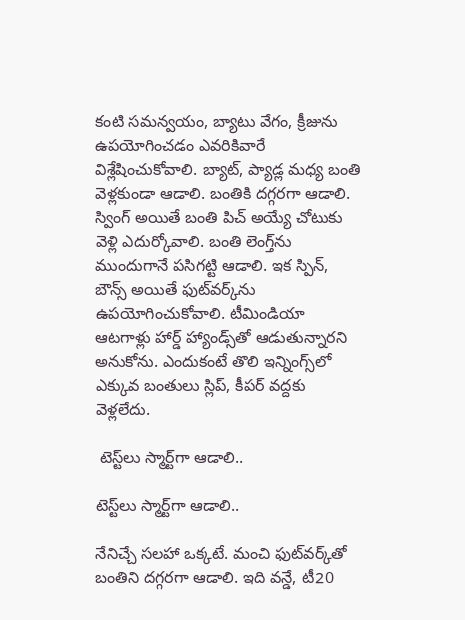కంటి సమన్వయం, బ్యాటు వేగం, క్రీజును ఉపయోగించడం ఎవరికివారే విశ్లేషించుకోవాలి. బ్యాట్, ప్యాడ్ల మధ్య బంతి వెళ్లకుండా ఆడాలి. బంతికి దగ్గరగా ఆడాలి. స్వింగ్‌ అయితే బంతి పిచ్‌ అయ్యే చోటుకు వెళ్లి ఎదుర్కోవాలి. బంతి లెంగ్త్‌ను ముందుగానే పసిగట్టి ఆడాలి. ఇక స్పిన్‌, బౌన్స్‌ అయితే ఫుట్‌వర్క్‌ను ఉపయోగించుకోవాలి. టీమిండియా ఆటగాళ్లు హార్డ్‌ హ్యాండ్స్‌తో ఆడుతున్నారని అనుకోను. ఎందుకంటే తొలి ఇన్నింగ్స్‌లో ఎక్కువ బంతులు స్లిప్‌, కీపర్‌ వద్దకు వెళ్లలేదు.

 టెస్ట్‌లు స్మార్ట్‌గా ఆడాలి..

టెస్ట్‌లు స్మార్ట్‌గా ఆడాలి..

నేనిచ్చే సలహా ఒక్కటే. మంచి ఫుట్‌వర్క్‌తో బంతిని దగ్గరగా ఆడాలి. ఇది వన్డే, టీ20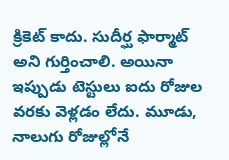క్రికెట్‌ కాదు. సుదీర్ఘ ఫార్మాట్‌ అని గుర్తించాలి. అయినా ఇప్పుడు టెస్టులు ఐదు రోజుల వరకు వెళ్లడం లేదు. మూడు, నాలుగు రోజుల్లోనే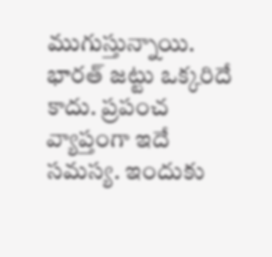ముగుస్తున్నాయి. భారత్‌ జట్టు ఒక్కరిదే కాదు. ప్రపంచ వ్యాప్తంగా ఇదే సమస్య. ఇందుకు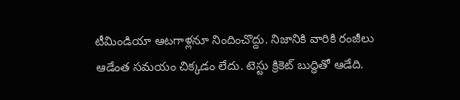టీమిండియా ఆటగాళ్లనూ నిందించొద్దు. నిజానికి వారికి రంజీలు ఆడేంత సమయం చిక్కడం లేదు. టెస్టు క్రికెట్‌ బుద్ధితో ఆడేది.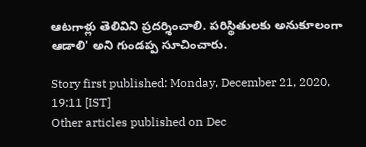ఆటగాళ్లు తెలివిని ప్రదర్శించాలి. పరిస్థితులకు అనుకూలంగా ఆడాలి' అని గుండప్ప సూచించారు.

Story first published: Monday, December 21, 2020, 19:11 [IST]
Other articles published on Dec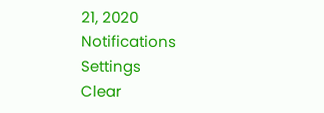21, 2020
Notifications
Settings
Clear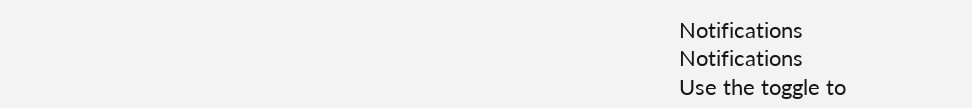Notifications
Notifications
Use the toggle to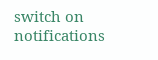switch on notifications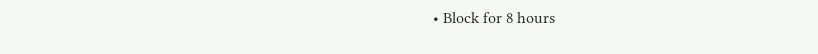• Block for 8 hours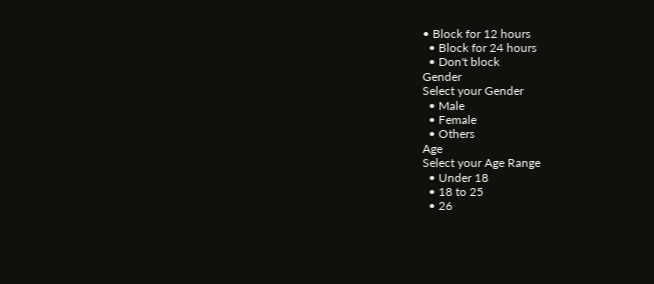• Block for 12 hours
  • Block for 24 hours
  • Don't block
Gender
Select your Gender
  • Male
  • Female
  • Others
Age
Select your Age Range
  • Under 18
  • 18 to 25
  • 26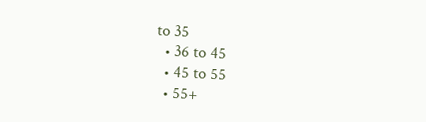to 35
  • 36 to 45
  • 45 to 55
  • 55+